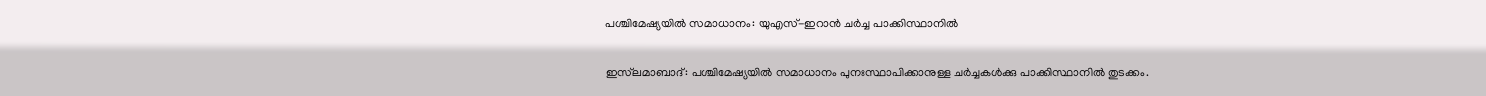പശ്ചിമേഷ്യയിൽ സമാധാനം: യുഎസ്-ഇറാൻ ചർച്ച പാക്കിസ്ഥാനിൽ

ഇസ്‌ലമാബാദ്: പശ്ചിമേഷ്യയിൽ സമാധാനം പുനഃസ്ഥാപിക്കാനുള്ള ചർച്ചകൾക്കു പാക്കിസ്ഥാനിൽ തുടക്കം.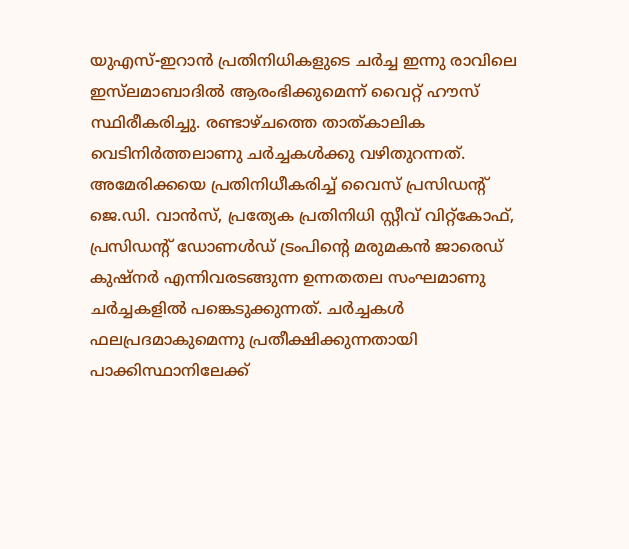യുഎസ്-ഇറാൻ പ്രതിനിധികളുടെ ചർച്ച ഇന്നു രാവിലെ ഇസ്‌ലമാബാദിൽ ആരംഭിക്കുമെന്ന് വൈറ്റ് ഹൗസ് സ്ഥിരീകരിച്ചു. രണ്ടാഴ്ചത്തെ താത്കാലിക വെടിനിർത്തലാണു ചർച്ചകൾക്കു വഴിതുറന്നത്. അമേരിക്കയെ പ്രതിനിധീകരിച്ച് വൈസ് പ്രസിഡന്‍റ് ജെ.ഡി. വാൻസ്, പ്രത്യേക പ്രതിനിധി സ്റ്റീവ് വിറ്റ്‌കോഫ്, പ്രസിഡന്‍റ് ഡോണൾഡ് ട്രംപിന്‍റെ മരുമകൻ ജാരെഡ് കുഷ്നർ എന്നിവരടങ്ങുന്ന ഉന്നതതല സംഘമാണു ചർച്ചകളിൽ പങ്കെടുക്കുന്നത്. ചർച്ചകൾ ഫലപ്രദമാകുമെന്നു പ്രതീക്ഷിക്കുന്നതായി പാക്കിസ്ഥാനിലേക്ക്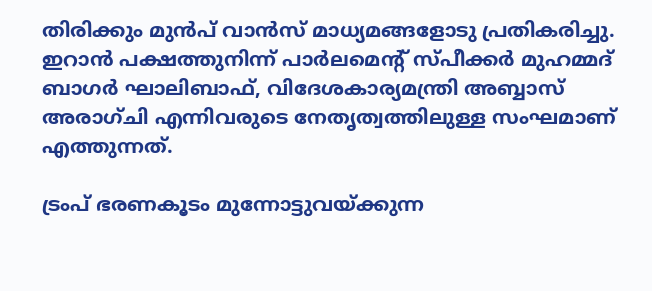തിരിക്കും മുൻപ് വാൻസ് മാധ്യമങ്ങളോടു പ്രതികരിച്ചു. ഇറാൻ പക്ഷത്തുനിന്ന് പാർലമെന്‍റ് സ്പീക്കർ മുഹമ്മദ് ബാഗർ ഘാലിബാഫ്, വിദേശകാര്യമന്ത്രി അബ്ബാസ് അരാഗ്ചി എന്നിവരുടെ നേതൃത്വത്തിലുള്ള സംഘമാണ് എത്തുന്നത്.

ട്രംപ് ഭരണകൂടം മുന്നോട്ടുവയ്ക്കുന്ന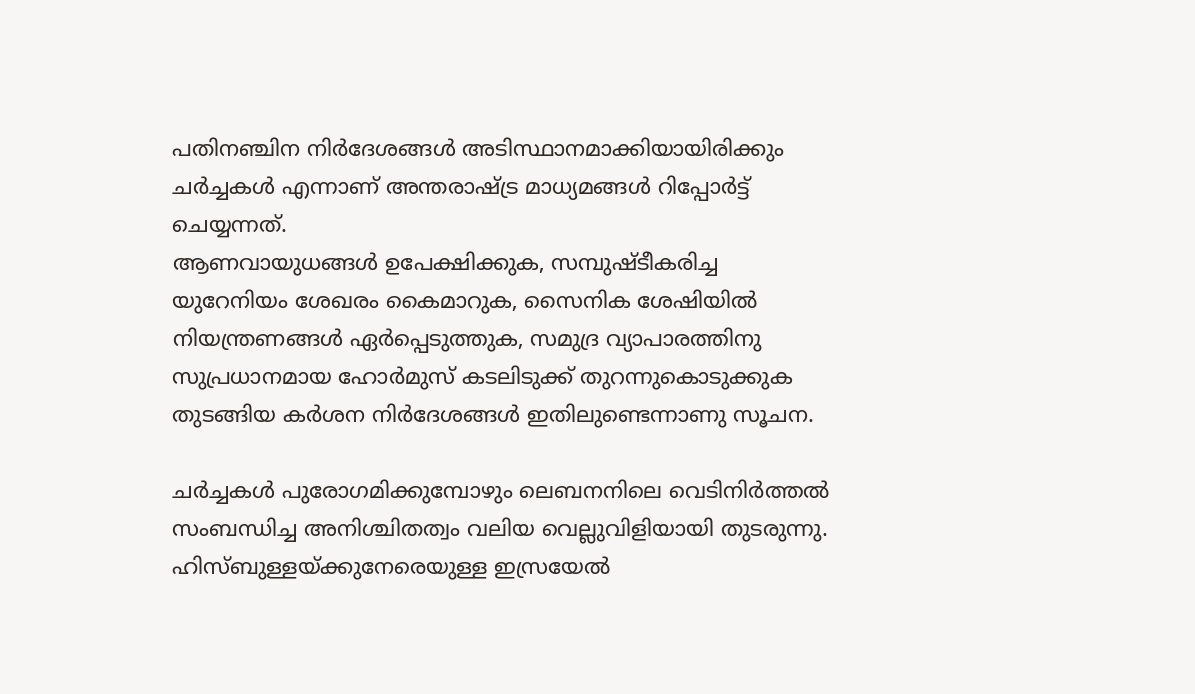പതിനഞ്ചിന നിർദേശങ്ങൾ അടിസ്ഥാനമാക്കിയായിരിക്കും ചർച്ചകൾ എന്നാണ് അന്തരാഷ്ട്ര മാധ്യമങ്ങൾ റിപ്പോർട്ട് ചെയ്യന്നത്.
ആണവായുധങ്ങൾ ഉപേക്ഷിക്കുക, സമ്പുഷ്ടീകരിച്ച യുറേനിയം ശേഖരം കൈമാറുക, സൈനിക ശേഷിയിൽ നിയന്ത്രണങ്ങൾ ഏർപ്പെടുത്തുക, സമുദ്ര വ്യാപാരത്തിനു സുപ്രധാനമായ ഹോർമുസ് കടലിടുക്ക് തുറന്നുകൊടുക്കുക തുടങ്ങിയ കർശന നിർദേശങ്ങൾ ഇതിലുണ്ടെന്നാണു സൂചന.

ചർച്ചകൾ പുരോഗമിക്കുമ്പോഴും ലെബനനിലെ വെടിനിർത്തൽ സംബന്ധിച്ച അനിശ്ചിതത്വം വലിയ വെല്ലുവിളിയായി തുടരുന്നു. ഹിസ്ബുള്ളയ്ക്കുനേരെയുള്ള ഇസ്രയേൽ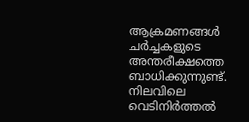ആക്രമണങ്ങൾ ചർച്ചകളുടെ അന്തരീക്ഷത്തെ ബാധിക്കുന്നുണ്ട്. നിലവിലെ വെടിനിർത്തൽ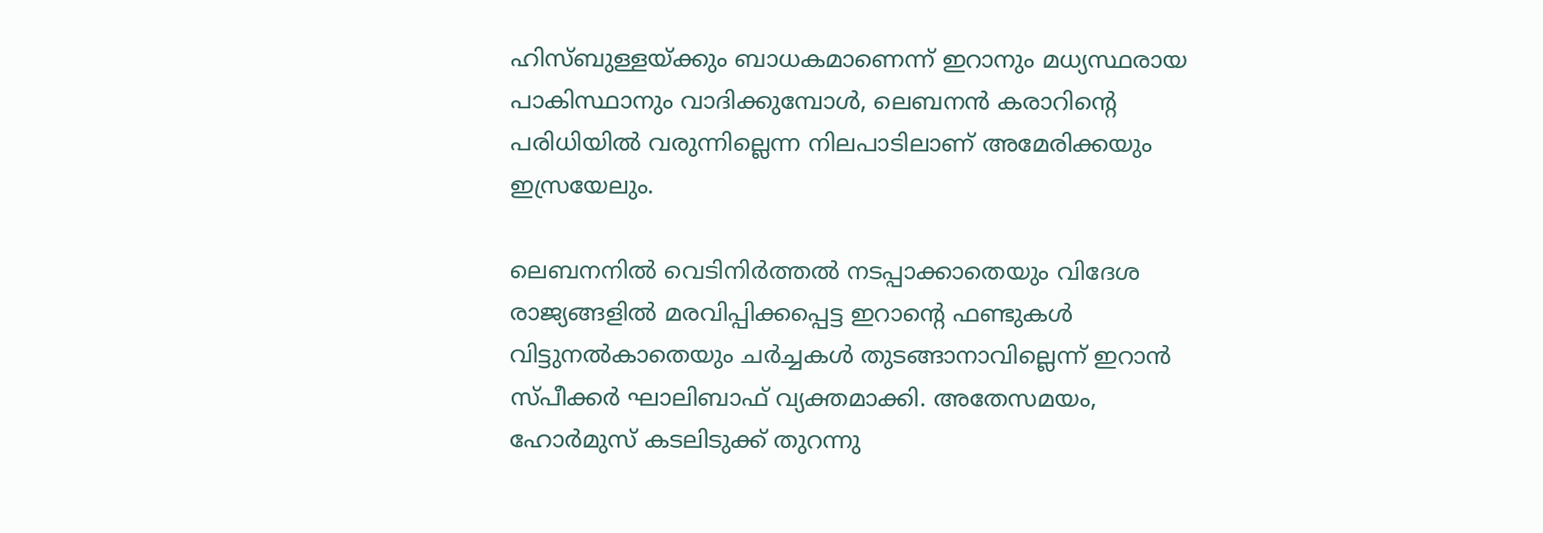ഹിസ്ബുള്ളയ്ക്കും ബാധകമാണെന്ന് ഇറാനും മധ്യസ്ഥരായ പാകിസ്ഥാനും വാദിക്കുമ്പോൾ, ലെബനൻ കരാറിന്‍റെ പരിധിയിൽ വരുന്നില്ലെന്ന നിലപാടിലാണ് അമേരിക്കയും ഇസ്രയേലും.

ലെബനനിൽ വെടിനിർത്തൽ നടപ്പാക്കാതെയും വിദേശ രാജ്യങ്ങളിൽ മരവിപ്പിക്കപ്പെട്ട ഇറാന്‍റെ ഫണ്ടുകൾ വിട്ടുനൽകാതെയും ചർച്ചകൾ തുടങ്ങാനാവില്ലെന്ന് ഇറാൻ സ്പീക്കർ ഘാലിബാഫ് വ്യക്തമാക്കി. അതേസമയം, ഹോർമുസ് കടലിടുക്ക് തുറന്നു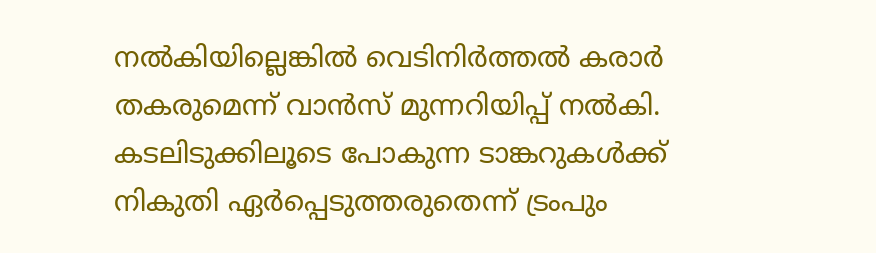നൽകിയില്ലെങ്കിൽ വെടിനിർത്തൽ കരാർ തകരുമെന്ന് വാൻസ് മുന്നറിയിപ്പ് നൽകി. കടലിടുക്കിലൂടെ പോകുന്ന ടാങ്കറുകൾക്ക് നികുതി ഏർപ്പെടുത്തരുതെന്ന് ട്രംപും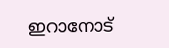ഇറാനോട്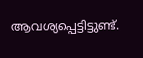ആവശ്യപ്പെട്ടിട്ടുണ്ട്.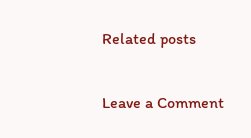Related posts

Leave a Comment